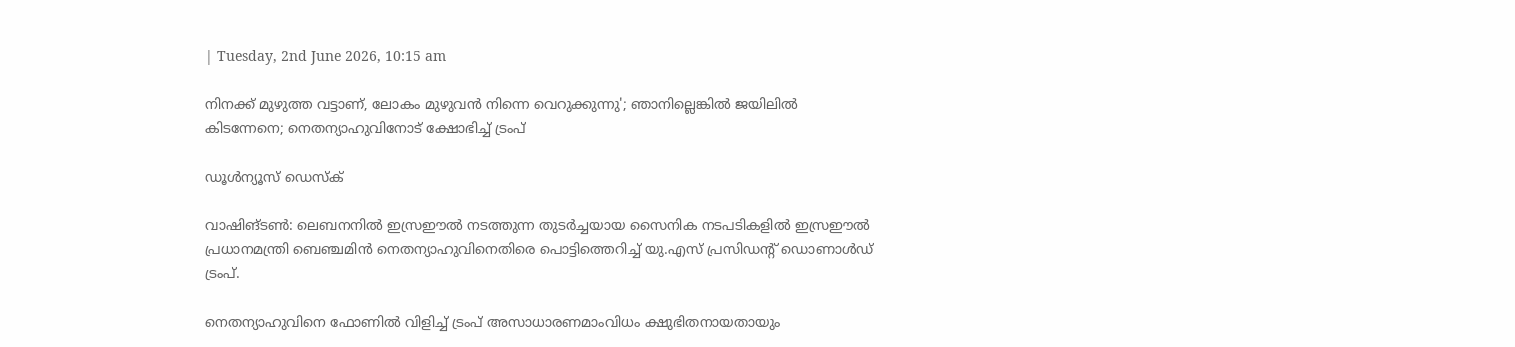| Tuesday, 2nd June 2026, 10:15 am

നിനക്ക് മുഴുത്ത വട്ടാണ്, ലോകം മുഴുവന്‍ നിന്നെ വെറുക്കുന്നു'; ഞാനില്ലെങ്കില്‍ ജയിലില്‍ കിടന്നേനെ; നെതന്യാഹുവിനോട് ക്ഷോഭിച്ച് ട്രംപ്

ഡൂള്‍ന്യൂസ് ഡെസ്‌ക്

വാഷിങ്ടണ്‍: ലെബനനില്‍ ഇസ്രഈല്‍ നടത്തുന്ന തുടര്‍ച്ചയായ സൈനിക നടപടികളില്‍ ഇസ്രഈല്‍ പ്രധാനമന്ത്രി ബെഞ്ചമിന്‍ നെതന്യാഹുവിനെതിരെ പൊട്ടിത്തെറിച്ച് യു.എസ് പ്രസിഡന്റ് ഡൊണാള്‍ഡ് ട്രംപ്.

നെതന്യാഹുവിനെ ഫോണില്‍ വിളിച്ച് ട്രംപ് അസാധാരണമാംവിധം ക്ഷുഭിതനായതായും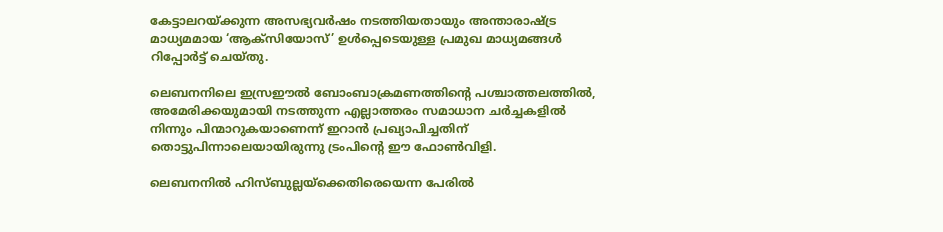കേട്ടാലറയ്ക്കുന്ന അസഭ്യവര്‍ഷം നടത്തിയതായും അന്താരാഷ്ട്ര മാധ്യമമായ ‘ആക്‌സിയോസ്’ ഉള്‍പ്പെടെയുള്ള പ്രമുഖ മാധ്യമങ്ങള്‍ റിപ്പോര്‍ട്ട് ചെയ്തു.

ലെബനനിലെ ഇസ്രഈല്‍ ബോംബാക്രമണത്തിന്റെ പശ്ചാത്തലത്തില്‍, അമേരിക്കയുമായി നടത്തുന്ന എല്ലാത്തരം സമാധാന ചര്‍ച്ചകളില്‍ നിന്നും പിന്മാറുകയാണെന്ന് ഇറാന്‍ പ്രഖ്യാപിച്ചതിന് തൊട്ടുപിന്നാലെയായിരുന്നു ട്രംപിന്റെ ഈ ഫോണ്‍വിളി.

ലെബനനില്‍ ഹിസ്ബുല്ലയ്ക്കെതിരെയെന്ന പേരില്‍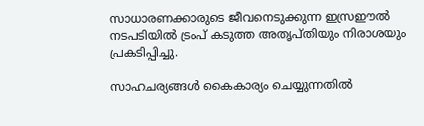സാധാരണക്കാരുടെ ജീവനെടുക്കുന്ന ഇസ്രഈല്‍ നടപടിയില്‍ ട്രംപ് കടുത്ത അതൃപ്തിയും നിരാശയും പ്രകടിപ്പിച്ചു.

സാഹചര്യങ്ങള്‍ കൈകാര്യം ചെയ്യുന്നതില്‍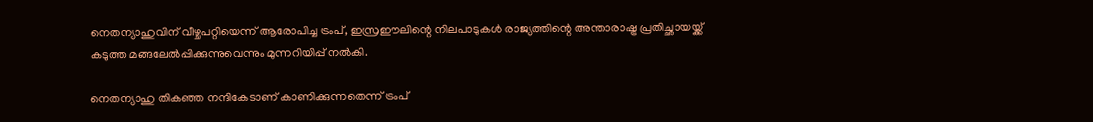നെതന്യാഹുവിന് വീഴ്ചപറ്റിയെന്ന് ആരോപിച്ച ട്രംപ്, ഇസ്രഈലിന്റെ നിലപാടുകള്‍ രാജ്യത്തിന്റെ അന്താരാഷ്ട്ര പ്രതിച്ഛായയ്ക്ക് കടുത്ത മങ്ങലേല്‍പ്പിക്കുന്നുവെന്നും മുന്നറിയിപ്പ് നല്‍കി.

നെതന്യാഹു തികഞ്ഞ നന്ദികേടാണ് കാണിക്കുന്നതെന്ന് ട്രംപ്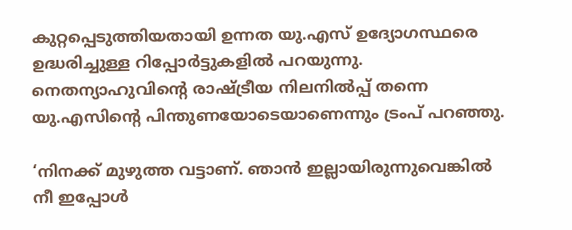കുറ്റപ്പെടുത്തിയതായി ഉന്നത യു.എസ് ഉദ്യോഗസ്ഥരെ ഉദ്ധരിച്ചുള്ള റിപ്പോര്‍ട്ടുകളില്‍ പറയുന്നു. നെതന്യാഹുവിന്റെ രാഷ്ട്രീയ നിലനില്‍പ്പ് തന്നെ യു.എസിന്റെ പിന്തുണയോടെയാണെന്നും ട്രംപ് പറഞ്ഞു.

‘നിനക്ക് മുഴുത്ത വട്ടാണ്. ഞാന്‍ ഇല്ലായിരുന്നുവെങ്കില്‍ നീ ഇപ്പോള്‍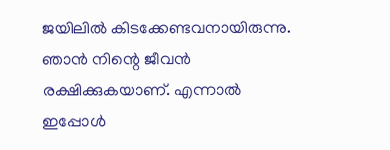ജയിലില്‍ കിടക്കേണ്ടവനായിരുന്നു. ഞാന്‍ നിന്റെ ജീവന്‍ രക്ഷിക്കുകയാണ്. എന്നാല്‍ ഇപ്പോള്‍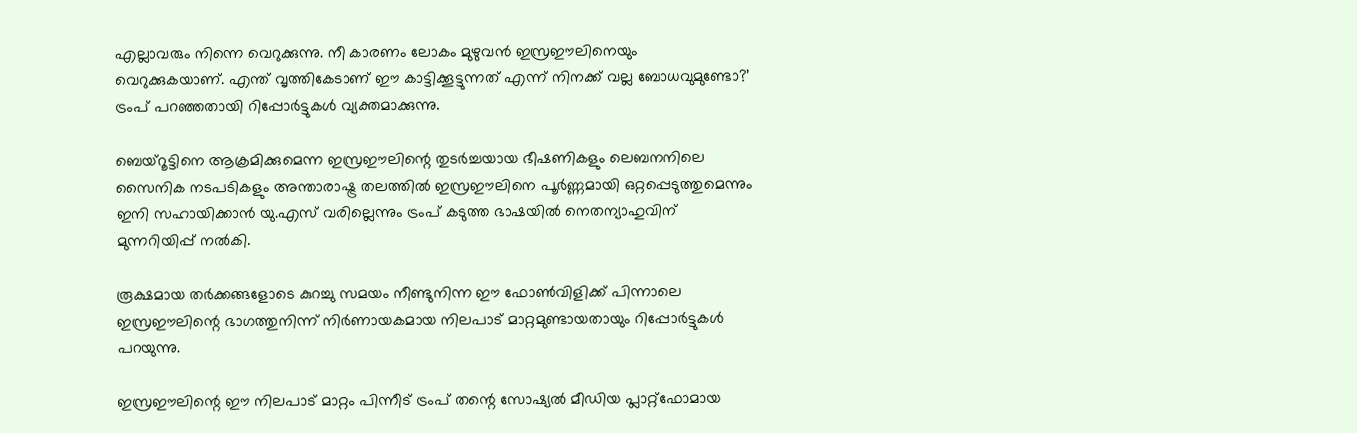എല്ലാവരും നിന്നെ വെറുക്കുന്നു. നീ കാരണം ലോകം മുഴുവന്‍ ഇസ്രഈലിനെയും വെറുക്കുകയാണ്. എന്ത് വൃത്തികേടാണ് ഈ കാട്ടിക്കൂട്ടുന്നത് എന്ന് നിനക്ക് വല്ല ബോധവുമുണ്ടോ?’ ട്രംപ് പറഞ്ഞതായി റിപ്പോര്‍ട്ടുകള്‍ വ്യക്തമാക്കുന്നു.

ബെയ്‌റൂട്ടിനെ ആക്രമിക്കുമെന്ന ഇസ്രഈലിന്റെ തുടര്‍ച്ചയായ ഭീഷണികളും ലെബനനിലെ സൈനിക നടപടികളും അന്താരാഷ്ട്ര തലത്തില്‍ ഇസ്രഈലിനെ പൂര്‍ണ്ണമായി ഒറ്റപ്പെടുത്തുമെന്നും ഇനി സഹായിക്കാന്‍ യു.എസ് വരില്ലെന്നും ട്രംപ് കടുത്ത ഭാഷയില്‍ നെതന്യാഹുവിന് മുന്നറിയിപ്പ് നല്‍കി.

രൂക്ഷമായ തര്‍ക്കങ്ങളോടെ കുറച്ചു സമയം നീണ്ടുനിന്ന ഈ ഫോണ്‍വിളിക്ക് പിന്നാലെ ഇസ്രഈലിന്റെ ഭാഗത്തുനിന്ന് നിര്‍ണായകമായ നിലപാട് മാറ്റമുണ്ടായതായും റിപ്പോര്‍ട്ടുകള്‍ പറയുന്നു.

ഇസ്രഈലിന്റെ ഈ നിലപാട് മാറ്റം പിന്നീട് ട്രംപ് തന്റെ സോഷ്യല്‍ മീഡിയ പ്ലാറ്റ്ഫോമായ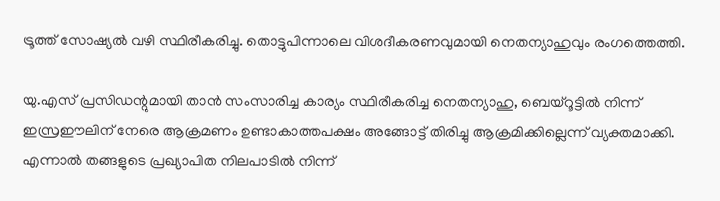ട്രൂത്ത് സോഷ്യല്‍ വഴി സ്ഥിരീകരിച്ചു. തൊട്ടുപിന്നാലെ വിശദീകരണവുമായി നെതന്യാഹുവും രംഗത്തെത്തി.

യു.എസ് പ്രസിഡന്റുമായി താന്‍ സംസാരിച്ച കാര്യം സ്ഥിരീകരിച്ച നെതന്യാഹു, ബെയ്‌റൂട്ടില്‍ നിന്ന് ഇസ്രഈലിന് നേരെ ആക്രമണം ഉണ്ടാകാത്തപക്ഷം അങ്ങോട്ട് തിരിച്ചു ആക്രമിക്കില്ലെന്ന് വ്യക്തമാക്കി. എന്നാല്‍ തങ്ങളുടെ പ്രഖ്യാപിത നിലപാടില്‍ നിന്ന്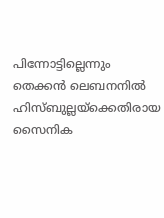പിന്നോട്ടില്ലെന്നും തെക്കന്‍ ലെബനനില്‍ ഹിസ്ബുല്ലയ്ക്കെതിരായ സൈനിക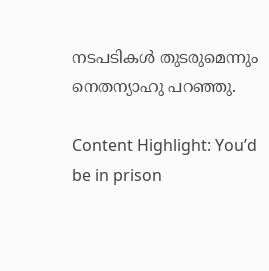നടപടികള്‍ തുടരുമെന്നും നെതന്യാഹു പറഞ്ഞു.

Content Highlight: You’d be in prison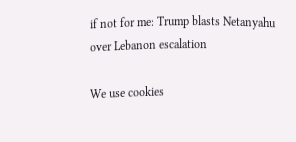if not for me: Trump blasts Netanyahu over Lebanon escalation

We use cookies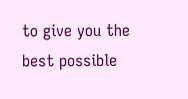to give you the best possible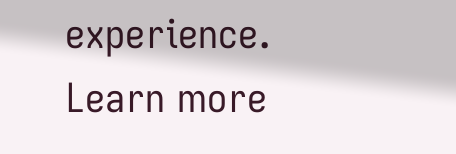experience. Learn more